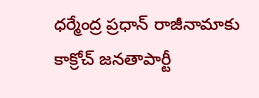ధర్మేంద్ర ప్రధాన్ రాజీనామాకు కాక్రోచ్ జనతాపార్టీ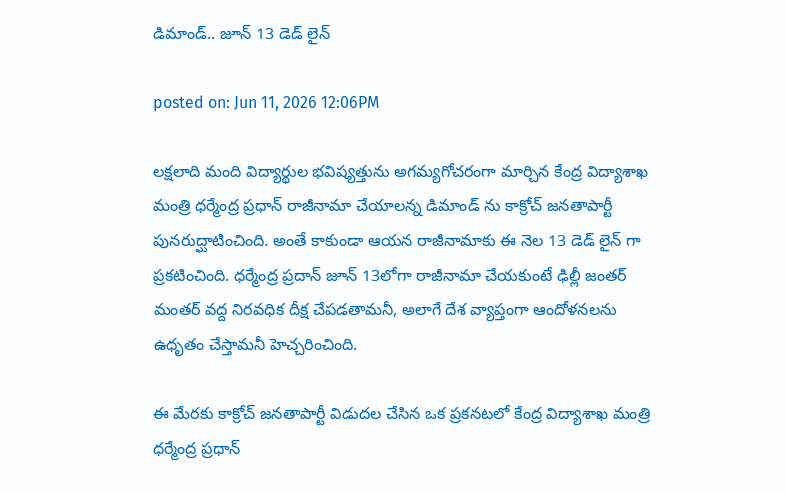డిమాండ్.. జూన్ 13 డెడ్ లైన్

posted on: Jun 11, 2026 12:06PM

ల‌క్ష‌లాది మంది విద్యార్థుల భ‌విష్య‌త్తును అగ‌మ్య‌గోచ‌రంగా మార్చిన కేంద్ర విద్యాశాఖ మంత్రి ధ‌ర్మేంద్ర ప్ర‌ధాన్ రాజీనామా చేయాలన్న డిమాండ్ ను కాక్రోచ్ జనతాపార్టీ పునరుద్ఘాటించింది. అంతే కాకుండా ఆయన రాజీనామాకు ఈ నెల 13 డెడ్ లైన్ గా ప్రకటించింది. ధర్మేంద్ర ప్రదాన్ జూన్ 13లోగా రాజీనామా చేయకుంటే ఢిల్లీ జంతర్ మంతర్ వద్ద నిరవధిక దీక్ష చేపడతామనీ, అలాగే దేశ వ్యాప్తంగా ఆందోళనలను ఉధృతం చేస్తామనీ హెచ్చరించింది.

ఈ మేర‌కు కాక్రోచ్ జనతాపార్టీ విడుదల చేసిన ఒక ప్రకనటలో కేంద్ర విద్యాశాఖ మంత్రి ధర్మేంద్ర ప్రధాన్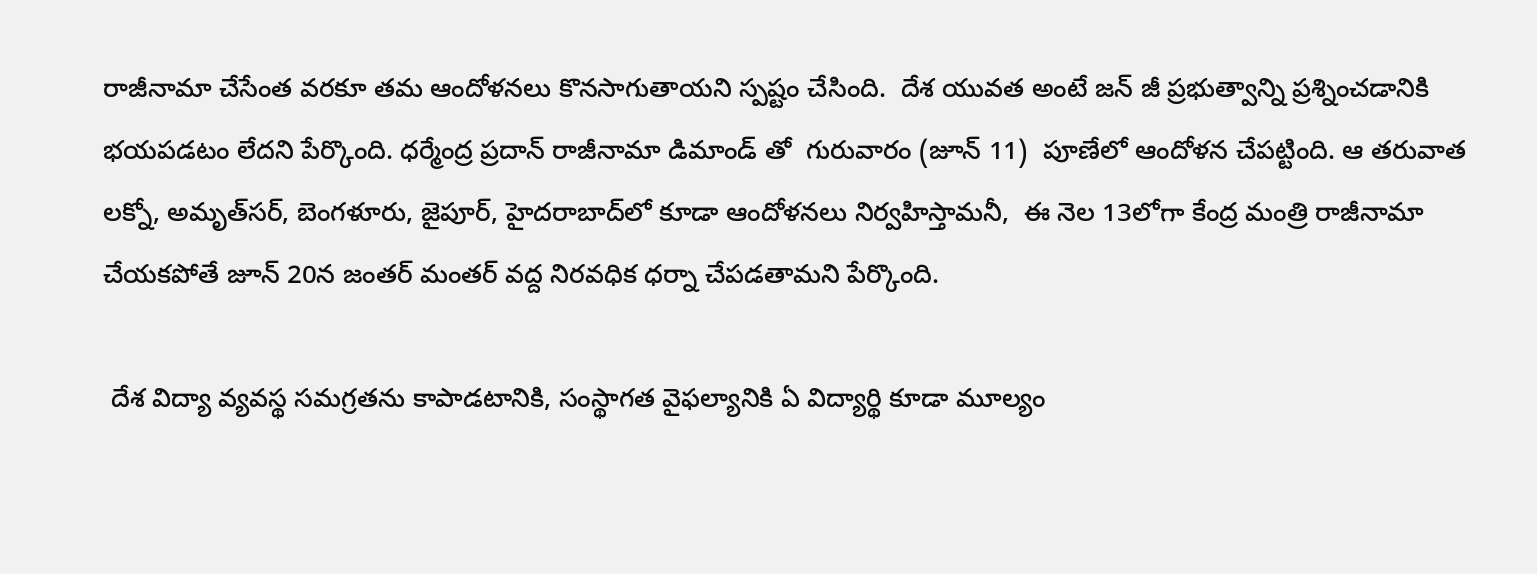రాజీనామా చేసేంత వరకూ తమ ఆందోళనలు కొనసాగుతాయని స్పష్టం చేసింది.  దేశ యువత అంటే జన్ జీ ప్ర‌భుత్వాన్ని ప్ర‌శ్నించ‌డానికి  భ‌య‌ప‌డ‌టం లేద‌ని పేర్కొంది. ధర్మేంద్ర ప్రదాన్ రాజీనామా డిమాండ్ తో  గురువారం (జూన్ 11)  పూణేలో ఆందోళ‌న చేప‌ట్టింది. ఆ త‌రువాత ల‌క్నో, అమృత్‌స‌ర్‌, బెంగ‌ళూరు, జైపూర్‌, హైద‌రాబాద్‌లో కూడా ఆందోళ‌న‌లు నిర్వహిస్తామనీ,  ఈ నెల 13లోగా కేంద్ర మంత్రి రాజీనామా చేయ‌క‌పోతే జూన్ 20న జంత‌ర్ మంత‌ర్ వ‌ద్ద నిర‌వ‌ధిక ధ‌ర్నా చేప‌డ‌తామ‌ని పేర్కొంది.

 దేశ విద్యా వ్యవస్థ సమగ్రతను కాపాడటానికి, సంస్థాగత వైఫల్యానికి ఏ విద్యార్థి కూడా మూల్యం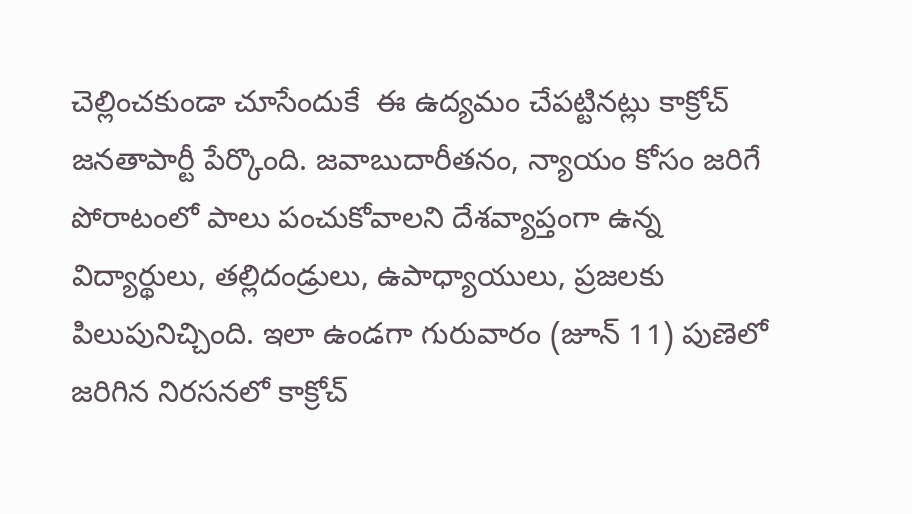చెల్లించకుండా చూసేందుకే  ఈ ఉద్యమం చేపట్టినట్లు కాక్రోచ్ జనతాపార్టీ పేర్కొంది. జవాబుదారీతనం, న్యాయం కోసం జరిగే పోరాటంలో పాలు పంచుకోవాలని దేశవ్యాప్తంగా ఉన్న విద్యార్థులు, తల్లిదండ్రులు, ఉపాధ్యాయులు, ప్రజలకు పిలుపునిచ్చింది. ఇలా ఉండగా గురువారం (జూన్ 11) పుణెలో జరిగిన నిరసనలో కాక్రోచ్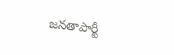జనతాపార్టీ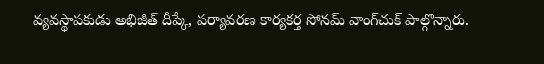వ్యవస్థాపకుడు అభిజీత్ దీప్కే, పర్యావరణ కార్యకర్త సోనమ్ వాంగ్‌చుక్ పాల్గొన్నారు.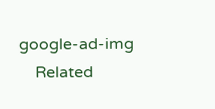google-ad-img
    Related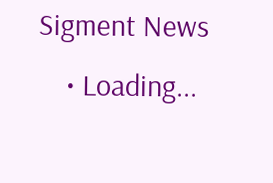Sigment News
    • Loading...